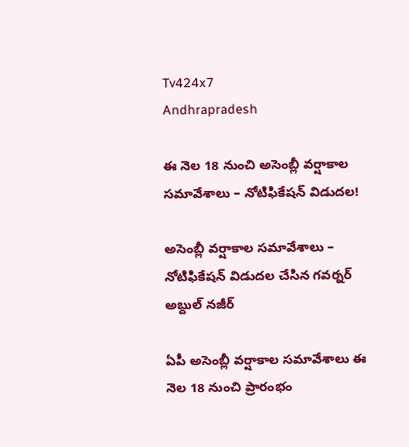Tv424x7
Andhrapradesh

ఈ నెల 18 నుంచి అసెంబ్లీ వర్షాకాల సమావేశాలు – నోటిఫికేషన్‌ విడుదల!

అసెంబ్లీ వర్షాకాల సమావేశాలు – నోటిఫికేషన్‌ విడుదల చేసిన గవర్నర్‌ అబ్దుల్‌ నజీర్‌

ఏపీ అసెంబ్లీ వర్షాకాల సమావేశాలు ఈ నెల 18 నుంచి ప్రారంభం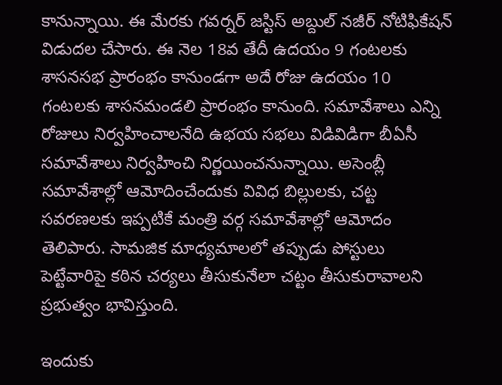కానున్నాయి. ఈ మేరకు గవర్నర్‌ జస్టిస్‌ అబ్దుల్‌ నజీర్‌ నోటిఫికేషన్‌ విడుదల చేసారు. ఈ నెల 18వ తేదీ ఉదయం 9 గంటలకు శాసనసభ ప్రారంభం కానుండగా అదే రోజు ఉదయం 10 గంటలకు శాసనమండలి ప్రారంభం కానుంది. సమావేశాలు ఎన్ని రోజులు నిర్వహించాలనేది ఉభయ సభలు విడివిడిగా బీఏసీ సమావేశాలు నిర్వహించి నిర్ణయించనున్నాయి. అసెంబ్లీ సమావేశాల్లో ఆమోదించేందుకు వివిధ బిల్లులకు, చట్ట సవరణలకు ఇప్పటికే మంత్రి వర్గ సమావేశాల్లో ఆమోదం తెలిపారు. సామజిక మాధ్యమాలలో తప్పుడు పోస్టులు పెట్టేవారిపై కఠిన చర్యలు తీసుకునేలా చట్టం తీసుకురావాలని ప్రభుత్వం భావిస్తుంది.

ఇందుకు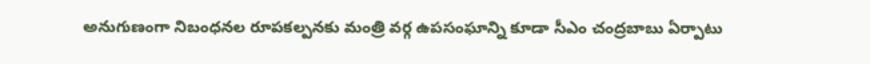అనుగుణంగా నిబంధనల రూపకల్పనకు మంత్రి వర్గ ఉపసంఘాన్ని కూడా సీఎం చంద్రబాబు ఏర్పాటు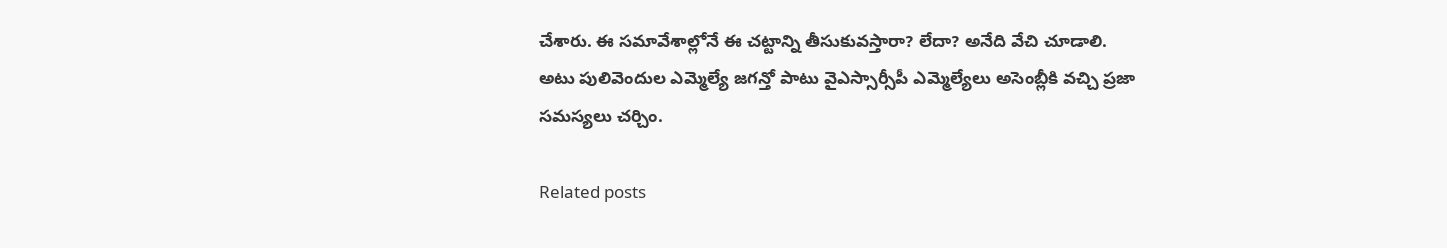చేశారు. ఈ సమావేశాల్లోనే ఈ చట్టాన్ని తీసుకువస్తారా? లేదా? అనేది వేచి చూడాలి. అటు పులివెందుల ఎమ్మెల్యే జగన్తో పాటు వైఎస్సార్సీపీ ఎమ్మెల్యేలు అసెంబ్లీకి వచ్చి ప్రజా సమస్యలు చర్చిం.

Related posts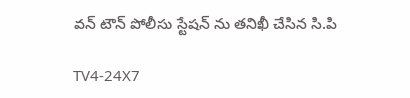వన్ టౌన్ పోలీసు స్టేషన్ ను తనిఖీ చేసిన సి.పి

TV4-24X7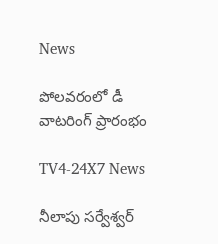News

పోలవరంలో డీ వాటరింగ్ ప్రారంభం

TV4-24X7 News

నీలాపు సర్వేశ్వర్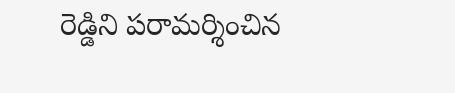రెడ్డిని పరామర్శించిన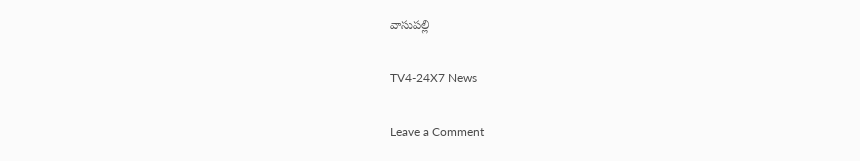వాసుపల్లి

TV4-24X7 News

Leave a Comment